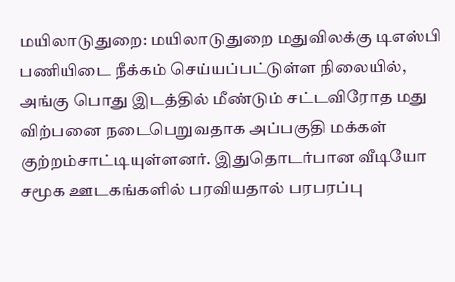மயிலாடுதுறை: மயிலாடுதுறை மதுவிலக்கு டிஎஸ்பி பணியிடை நீக்கம் செய்யப்பட்டுள்ள நிலையில், அங்கு பொது இடத்தில் மீண்டும் சட்டவிரோத மது விற்பனை நடைபெறுவதாக அப்பகுதி மக்கள் குற்றம்சாட்டியுள்ளனர். இதுதொடர்பான வீடியோ சமூக ஊடகங்களில் பரவியதால் பரபரப்பு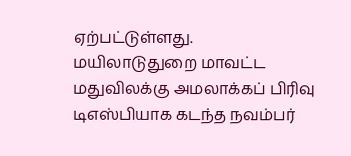ஏற்பட்டுள்ளது.
மயிலாடுதுறை மாவட்ட மதுவிலக்கு அமலாக்கப் பிரிவு டிஎஸ்பியாக கடந்த நவம்பர்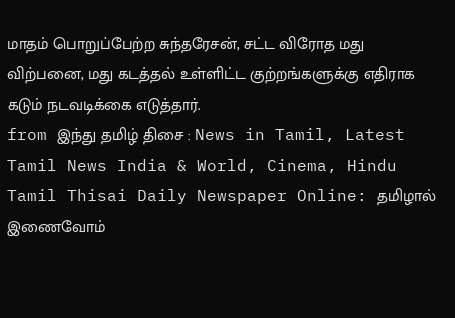மாதம் பொறுப்பேற்ற சுந்தரேசன், சட்ட விரோத மது விற்பனை, மது கடத்தல் உள்ளிட்ட குற்றங்களுக்கு எதிராக கடும் நடவடிக்கை எடுத்தார்.
from இந்து தமிழ் திசை : News in Tamil, Latest Tamil News India & World, Cinema, Hindu Tamil Thisai Daily Newspaper Online: தமிழால் இணைவோம்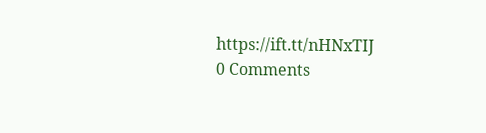https://ift.tt/nHNxTIJ
0 Comments